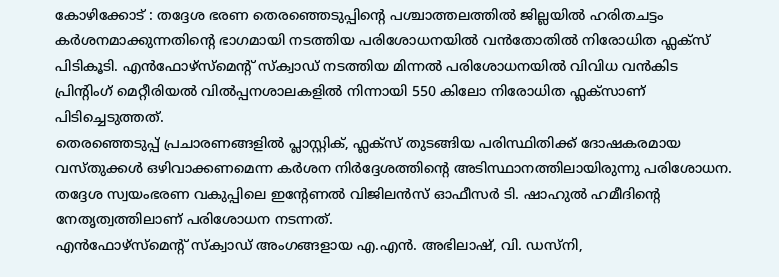കോഴിക്കോട് : തദ്ദേശ ഭരണ തെരഞ്ഞെടുപ്പിന്റെ പശ്ചാത്തലത്തിൽ ജില്ലയിൽ ഹരിതചട്ടം കർശനമാക്കുന്നതിന്റെ ഭാഗമായി നടത്തിയ പരിശോധനയിൽ വൻതോതിൽ നിരോധിത ഫ്ലക്സ് പിടികൂടി. എൻഫോഴ്സ്മെന്റ് സ്ക്വാഡ് നടത്തിയ മിന്നൽ പരിശോധനയിൽ വിവിധ വൻകിട പ്രിന്റിംഗ് മെറ്റീരിയൽ വിൽപ്പനശാലകളിൽ നിന്നായി 550 കിലോ നിരോധിത ഫ്ലക്സാണ് പിടിച്ചെടുത്തത്.
തെരഞ്ഞെടുപ്പ് പ്രചാരണങ്ങളിൽ പ്ലാസ്റ്റിക്, ഫ്ലക്സ് തുടങ്ങിയ പരിസ്ഥിതിക്ക് ദോഷകരമായ വസ്തുക്കൾ ഒഴിവാക്കണമെന്ന കർശന നിർദ്ദേശത്തിന്റെ അടിസ്ഥാനത്തിലായിരുന്നു പരിശോധന. തദ്ദേശ സ്വയംഭരണ വകുപ്പിലെ ഇന്റേണൽ വിജിലൻസ് ഓഫീസർ ടി. ഷാഹുൽ ഹമീദിന്റെ നേതൃത്വത്തിലാണ് പരിശോധന നടന്നത്.
എൻഫോഴ്സ്മെന്റ് സ്ക്വാഡ് അംഗങ്ങളായ എ.എൻ. അഭിലാഷ്, വി. ഡസ്നി,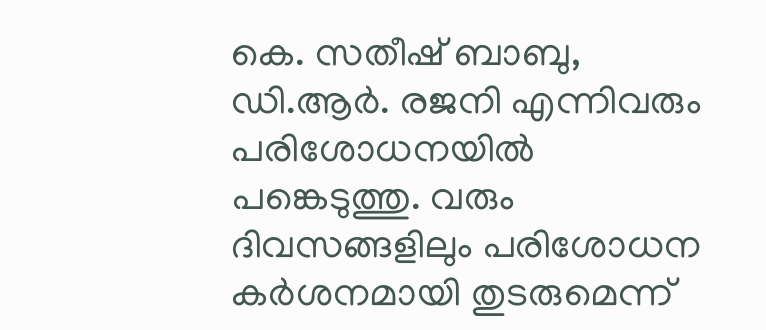കെ. സതീഷ് ബാബു, ഡി.ആർ. രജനി എന്നിവരും പരിശോധനയിൽ പങ്കെടുത്തു. വരും ദിവസങ്ങളിലും പരിശോധന കർശനമായി തുടരുമെന്ന്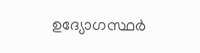ഉദ്യോഗസ്ഥർ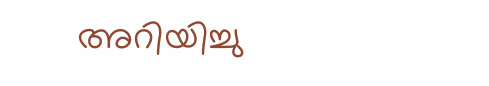അറിയിച്ചു